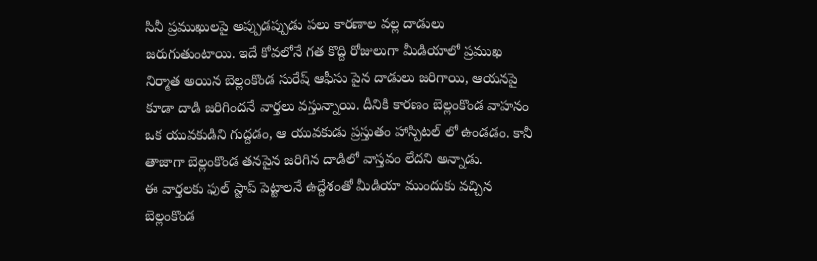సినీ ప్రముఖులపై అప్పుడప్పుడు పలు కారణాల వల్ల దాడులు జరుగుతుంటాయి. ఇదే కోవలోనే గత కొద్ది రోజులుగా మీడియాలో ప్రముఖ నిర్మాత అయిన బెల్లంకొండ సురేష్ ఆఫీసు పైన దాడులు జరిగాయి, ఆయనపై కూడా దాడి జరిగిందనే వార్తలు వస్తున్నాయి. దీనికి కారణం బెల్లంకొండ వాహనం ఒక యువకుడిని గుద్దడం, ఆ యువకుడు ప్రస్తుతం హాస్పిటల్ లో ఉండడం. కానీ తాజాగా బెల్లంకొండ తనపైన జరిగిన దాడిలో వాస్తవం లేదని అన్నాడు.
ఈ వార్తలకు ఫుల్ స్టాప్ పెట్టాలనే ఉద్దేశంతో మీడియా ముందుకు వచ్చిన బెల్లంకొండ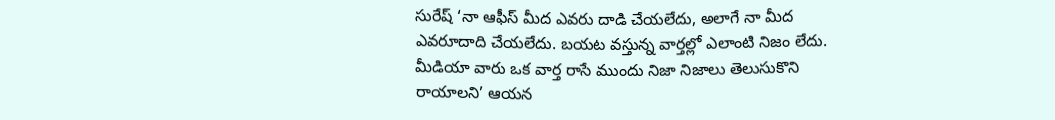సురేష్ ‘నా ఆఫీస్ మీద ఎవరు దాడి చేయలేదు, అలాగే నా మీద ఎవరూదాది చేయలేదు. బయట వస్తున్న వార్తల్లో ఎలాంటి నిజం లేదు. మీడియా వారు ఒక వార్త రాసే ముందు నిజా నిజాలు తెలుసుకొని రాయాలని’ ఆయన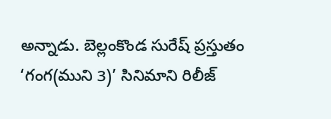అన్నాడు. బెల్లంకొండ సురేష్ ప్రస్తుతం ‘గంగ(ముని 3)’ సినిమాని రిలీజ్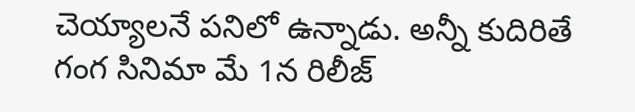చెయ్యాలనే పనిలో ఉన్నాడు. అన్నీ కుదిరితే గంగ సినిమా మే 1న రిలీజ్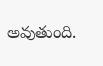అవుతుంది.